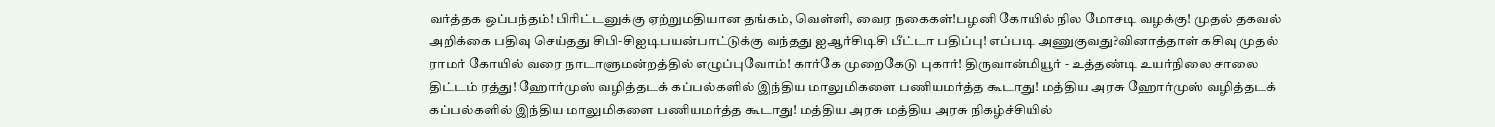வர்த்தக ஒப்பந்தம்! பிரிட்டனுக்கு ஏற்றுமதியான தங்கம், வெள்ளி, வைர நகைகள்!பழனி கோயில் நில மோசடி வழக்கு! முதல் தகவல் அறிக்கை பதிவு செய்தது சிபி-சிஐடிபயன்பாட்டுக்கு வந்தது ஐஆர்சிடிசி பீட்டா பதிப்பு! எப்படி அணுகுவது?வினாத்தாள் கசிவு முதல் ராமர் கோயில் வரை நாடாளுமன்றத்தில் எழுப்புவோம்! கார்கே முறைகேடு புகார்! திருவான்மியூர் - உத்தண்டி உயர்நிலை சாலை திட்டம் ரத்து! ஹோர்முஸ் வழித்தடக் கப்பல்களில் இந்திய மாலுமிகளை பணியமர்த்த கூடாது! மத்திய அரசு ஹோர்முஸ் வழித்தடக் கப்பல்களில் இந்திய மாலுமிகளை பணியமர்த்த கூடாது! மத்திய அரசு மத்திய அரசு நிகழ்ச்சியில்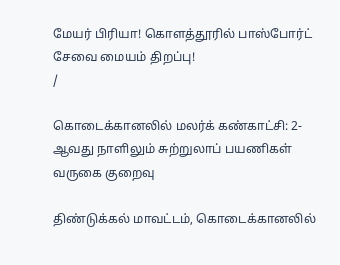மேயர் பிரியா! கொளத்தூரில் பாஸ்போர்ட் சேவை மையம் திறப்பு!
/

கொடைக்கானலில் மலர்க் கண்காட்சி: 2-ஆவது நாளிலும் சுற்றுலாப் பயணிகள் வருகை குறைவு

திண்டுக்கல் மாவட்டம், கொடைக்கானலில்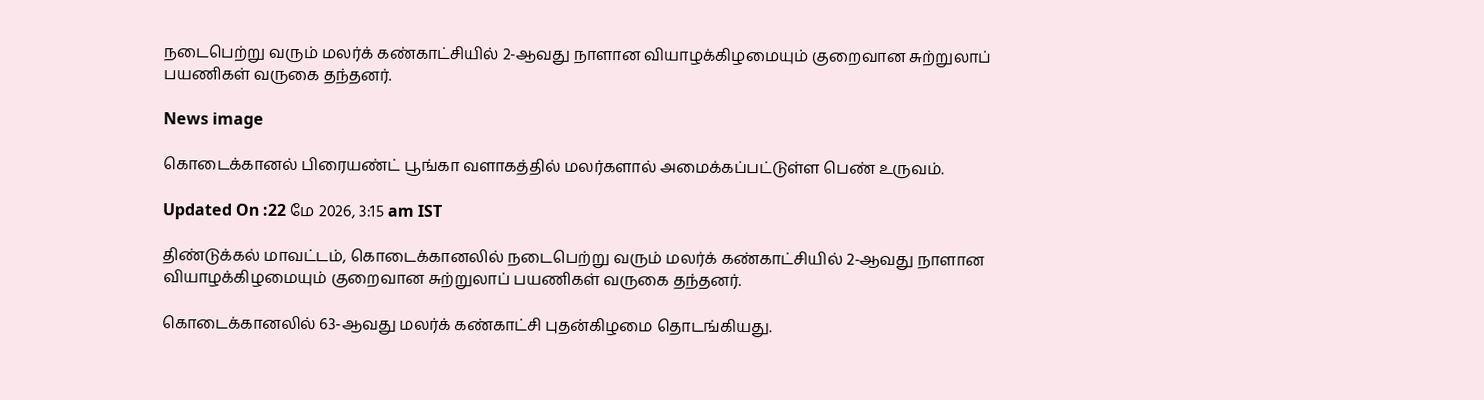நடைபெற்று வரும் மலர்க் கண்காட்சியில் 2-ஆவது நாளான வியாழக்கிழமையும் குறைவான சுற்றுலாப் பயணிகள் வருகை தந்தனர்.

News image

கொடைக்கானல் பிரையண்ட் பூங்கா வளாகத்தில் மலர்களால் அமைக்கப்பட்டுள்ள பெண் உருவம்.

Updated On :22 மே 2026, 3:15 am IST

திண்டுக்கல் மாவட்டம், கொடைக்கானலில் நடைபெற்று வரும் மலர்க் கண்காட்சியில் 2-ஆவது நாளான வியாழக்கிழமையும் குறைவான சுற்றுலாப் பயணிகள் வருகை தந்தனர்.

கொடைக்கானலில் 63-ஆவது மலர்க் கண்காட்சி புதன்கிழமை தொடங்கியது.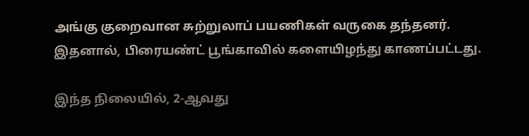அங்கு குறைவான சுற்றுலாப் பயணிகள் வருகை தந்தனர். இதனால், பிரையண்ட் பூங்காவில் களையிழந்து காணப்பட்டது.

இந்த நிலையில், 2-ஆவது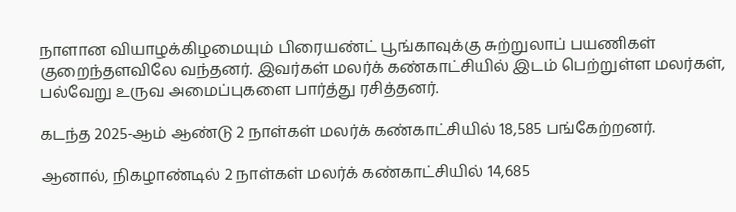நாளான வியாழக்கிழமையும் பிரையண்ட் பூங்காவுக்கு சுற்றுலாப் பயணிகள் குறைந்தளவிலே வந்தனர். இவர்கள் மலர்க் கண்காட்சியில் இடம் பெற்றுள்ள மலர்கள், பல்வேறு உருவ அமைப்புகளை பார்த்து ரசித்தனர்.

கடந்த 2025-ஆம் ஆண்டு 2 நாள்கள் மலர்க் கண்காட்சியில் 18,585 பங்கேற்றனர்.

ஆனால், நிகழாண்டில் 2 நாள்கள் மலர்க் கண்காட்சியில் 14,685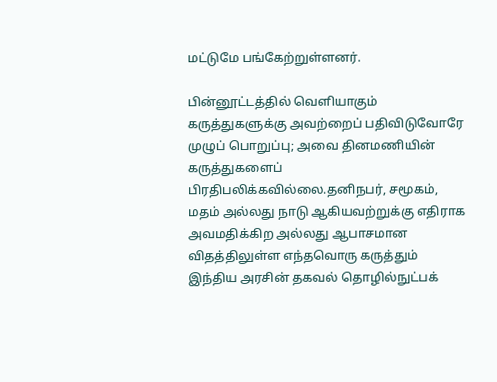மட்டுமே பங்கேற்றுள்ளனர்.

பின்னூட்டத்தில் வெளியாகும் கருத்துகளுக்கு அவற்றைப் பதிவிடுவோரே முழுப் பொறுப்பு; அவை தினமணியின் கருத்துகளைப் பிரதிபலிக்கவில்லை.தனிநபர், சமூகம், மதம் அல்லது நாடு ஆகியவற்றுக்கு எதிராக அவமதிக்கிற அல்லது ஆபாசமான விதத்திலுள்ள எந்தவொரு கருத்தும் இந்திய அரசின் தகவல் தொழில்நுட்பக்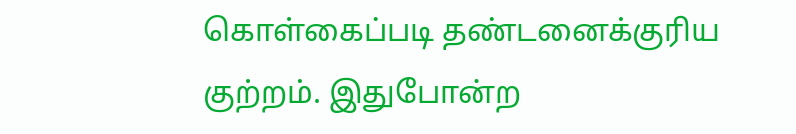கொள்கைப்படி தண்டனைக்குரிய குற்றம். இதுபோன்ற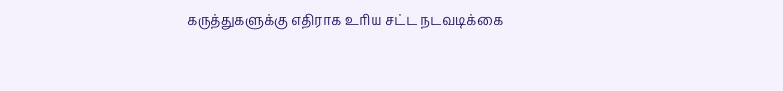கருத்துகளுக்கு எதிராக உரிய சட்ட நடவடிக்கை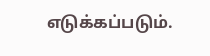எடுக்கப்படும்.